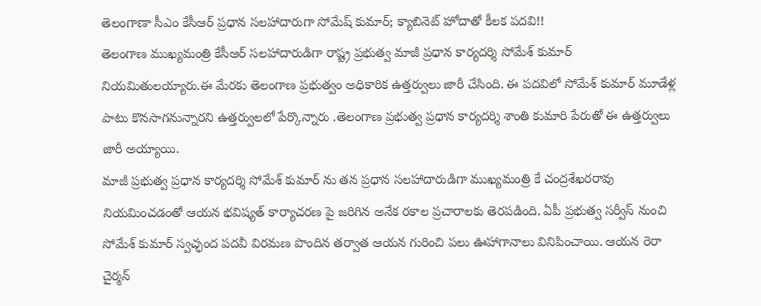తెలంగాణా సీఎం కేసీఆర్ ప్రధాన సలహాదారుగా సోమేష్ కుమార్; క్యాబినెట్ హోదాతో కీలక పదవి!!
తెలంగాణ ముఖ్యమంత్రి కేసీఆర్ సలహాదారుడిగా రాష్ట్ర ప్రభుత్వ మాజీ ప్రధాన కార్యదర్శి సోమేశ్ కుమార్ నియమితులయ్యారు.ఈ మేరకు తెలంగాణ ప్రభుత్వం అధికారిక ఉత్తర్వులు జారీ చేసింది. ఈ పదవిలో సోమేశ్ కుమార్ మూడేళ్ల పాటు కొనసాగనున్నారని ఉత్తర్వులలో పేర్కొన్నారు .తెలంగాణ ప్రభుత్వ ప్రధాన కార్యదర్శి శాంతి కుమారి పేరుతో ఈ ఉత్తర్వులు జారీ అయ్యాయి.
మాజీ ప్రభుత్వ ప్రధాన కార్యదర్శి సోమేశ్ కుమార్ ను తన ప్రధాన సలహాదారుడిగా ముఖ్యమంత్రి కే చంద్రశేఖరరావు నియమించడంతో ఆయన భవిష్యత్ కార్యాచరణ పై జరిగిన అనేక రకాల ప్రచారాలకు తెరపడింది. ఏపీ ప్రభుత్వ సర్వీస్ నుంచి సోమేశ్ కుమార్ స్వచ్ఛంద పదవీ విరమణ పొందిన తర్వాత ఆయన గురించి పలు ఊహాగానాలు వినిపించాయి. ఆయన రెరా చైర్మన్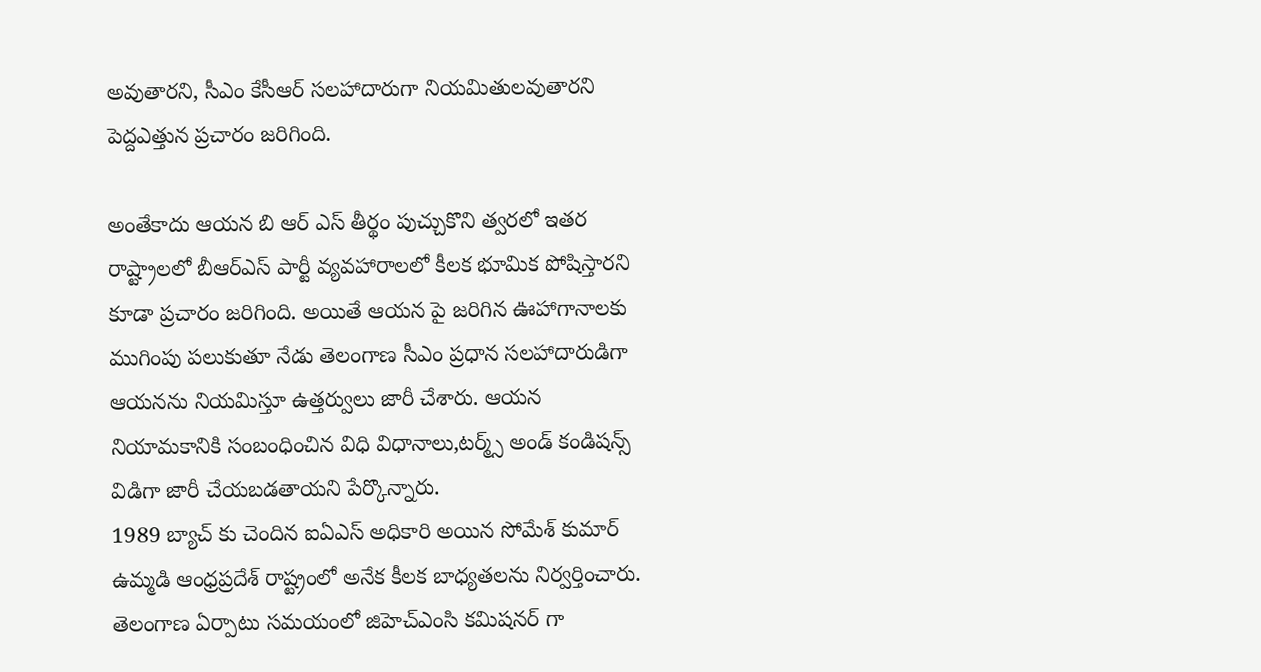అవుతారని, సీఎం కేసీఆర్ సలహాదారుగా నియమితులవుతారని పెద్దఎత్తున ప్రచారం జరిగింది.

అంతేకాదు ఆయన బి ఆర్ ఎస్ తీర్థం పుచ్చుకొని త్వరలో ఇతర రాష్ట్రాలలో బీఆర్ఎస్ పార్టీ వ్యవహారాలలో కీలక భూమిక పోషిస్తారని కూడా ప్రచారం జరిగింది. అయితే ఆయన పై జరిగిన ఊహాగానాలకు ముగింపు పలుకుతూ నేడు తెలంగాణ సీఎం ప్రధాన సలహాదారుడిగా ఆయనను నియమిస్తూ ఉత్తర్వులు జారీ చేశారు. ఆయన నియామకానికి సంబంధించిన విధి విధానాలు,టర్మ్స్ అండ్ కండిషన్స్ విడిగా జారీ చేయబడతాయని పేర్కొన్నారు.
1989 బ్యాచ్ కు చెందిన ఐఏఎస్ అధికారి అయిన సోమేశ్ కుమార్ ఉమ్మడి ఆంధ్రప్రదేశ్ రాష్ట్రంలో అనేక కీలక బాధ్యతలను నిర్వర్తించారు. తెలంగాణ ఏర్పాటు సమయంలో జిహెచ్ఎంసి కమిషనర్ గా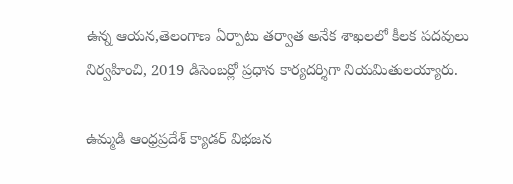ఉన్న ఆయన,తెలంగాణ ఏర్పాటు తర్వాత అనేక శాఖలలో కీలక పదవులు నిర్వహించి, 2019 డిసెంబర్లో ప్రధాన కార్యదర్శిగా నియమితులయ్యారు.

ఉమ్మడి ఆంధ్రప్రదేశ్ క్యాడర్ విభజన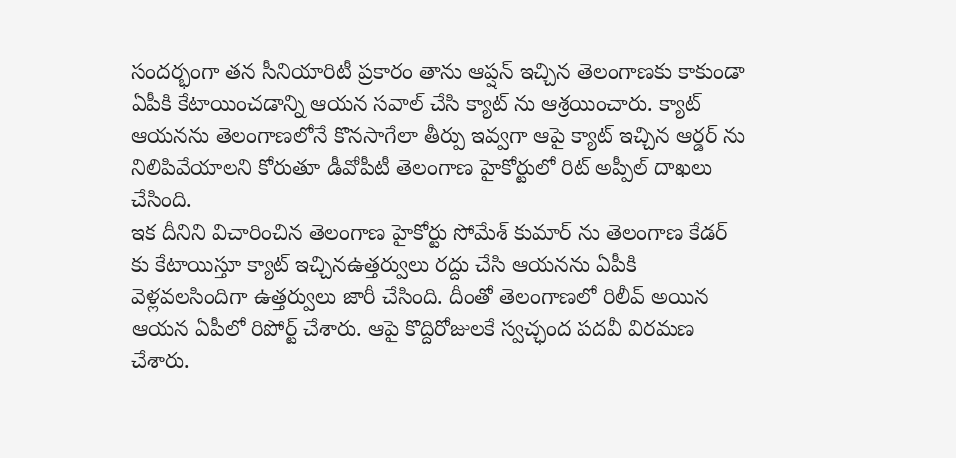సందర్భంగా తన సీనియారిటీ ప్రకారం తాను ఆప్షన్ ఇచ్చిన తెలంగాణకు కాకుండా ఏపీకి కేటాయించడాన్ని ఆయన సవాల్ చేసి క్యాట్ ను ఆశ్రయించారు. క్యాట్ ఆయనను తెలంగాణలోనే కొనసాగేలా తీర్పు ఇవ్వగా ఆపై క్యాట్ ఇచ్చిన ఆర్డర్ ను నిలిపివేయాలని కోరుతూ డీవోపీటీ తెలంగాణ హైకోర్టులో రిట్ అప్పీల్ దాఖలు చేసింది.
ఇక దీనిని విచారించిన తెలంగాణ హైకోర్టు సోమేశ్ కుమార్ ను తెలంగాణ కేడర్ కు కేటాయిస్తూ క్యాట్ ఇచ్చినఉత్తర్వులు రద్దు చేసి ఆయనను ఏపీకి వెళ్లవలసిందిగా ఉత్తర్వులు జారీ చేసింది. దీంతో తెలంగాణలో రిలీవ్ అయిన ఆయన ఏపీలో రిపోర్ట్ చేశారు. ఆపై కొద్దిరోజులకే స్వచ్ఛంద పదవీ విరమణ చేశారు.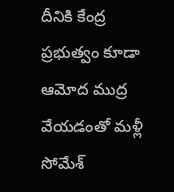దీనికి కేంద్ర ప్రభుత్వం కూడా ఆమోద ముద్ర వేయడంతో మళ్లీ సోమేశ్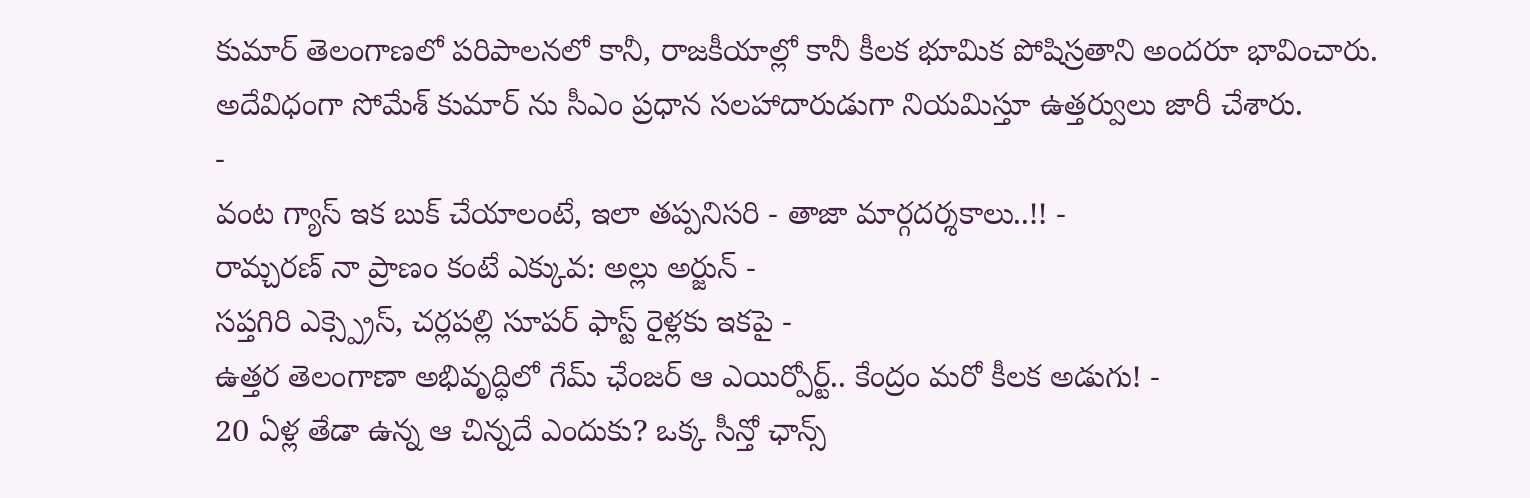కుమార్ తెలంగాణలో పరిపాలనలో కానీ, రాజకీయాల్లో కానీ కీలక భూమిక పోషిస్రతాని అందరూ భావించారు. అదేవిధంగా సోమేశ్ కుమార్ ను సీఎం ప్రధాన సలహాదారుడుగా నియమిస్తూ ఉత్తర్వులు జారీ చేశారు.
-
వంట గ్యాస్ ఇక బుక్ చేయాలంటే, ఇలా తప్పనిసరి - తాజా మార్గదర్శకాలు..!! -
రామ్చరణ్ నా ప్రాణం కంటే ఎక్కువ: అల్లు అర్జున్ -
సప్తగిరి ఎక్స్ప్రెస్, చర్లపల్లి సూపర్ ఫాస్ట్ రైళ్లకు ఇకపై -
ఉత్తర తెలంగాణా అభివృద్ధిలో గేమ్ ఛేంజర్ ఆ ఎయిర్పోర్ట్.. కేంద్రం మరో కీలక అడుగు! -
20 ఏళ్ల తేడా ఉన్న ఆ చిన్నదే ఎందుకు? ఒక్క సీన్తో ఛాన్స్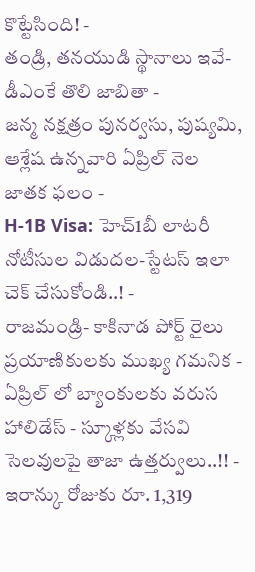కొట్టేసింది! -
తండ్రి, తనయుడి స్థానాలు ఇవే- డీఎంకే తొలి జాబితా -
జన్మ నక్షత్రం పునర్వసు, పుష్యమి, ఆశ్లేష ఉన్నవారి ఏప్రిల్ నెల జాతక ఫలం -
H-1B Visa: హెచ్1బీ లాటరీ నోటీసుల విడుదల-స్టేటస్ ఇలా చెక్ చేసుకోండి..! -
రాజమండ్రి- కాకినాడ పోర్ట్ రైలు ప్రయాణికులకు ముఖ్య గమనిక -
ఏప్రిల్ లో బ్యాంకులకు వరుస హాలిడేస్ - స్కూళ్లకు వేసవి సెలవులపై తాజా ఉత్తర్వులు..!! -
ఇరాన్కు రోజుకు రూ. 1,319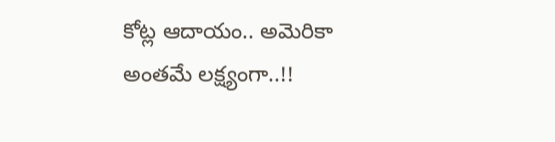కోట్ల ఆదాయం.. అమెరికా అంతమే లక్ష్యంగా..!!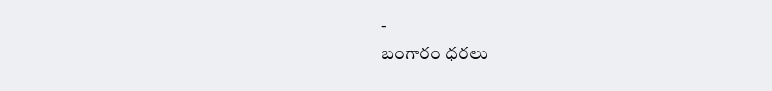-
బంగారం ధరలు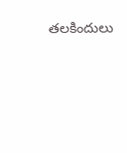తలకిందులు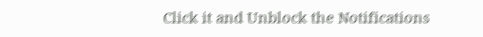Click it and Unblock the Notifications